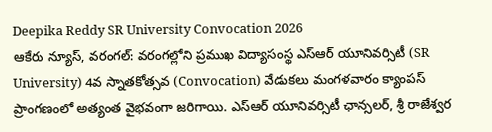Deepika Reddy SR University Convocation 2026
ఆకేరు న్యూస్, వరంగల్: వరంగల్లోని ప్రముఖ విద్యాసంస్థ ఎస్ఆర్ యూనివర్సిటీ (SR University) 4వ స్నాతకోత్సవ (Convocation) వేడుకలు మంగళవారం క్యాంపస్ ప్రాంగణంలో అత్యంత వైభవంగా జరిగాయి. ఎస్ఆర్ యూనివర్సిటీ ఛాన్సలర్, శ్రీ రాజేశ్వర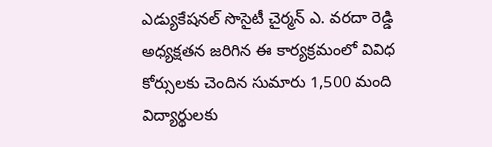ఎడ్యుకేషనల్ సొసైటీ చైర్మన్ ఎ. వరదా రెడ్డి అధ్యక్షతన జరిగిన ఈ కార్యక్రమంలో వివిధ కోర్సులకు చెందిన సుమారు 1,500 మంది విద్యార్థులకు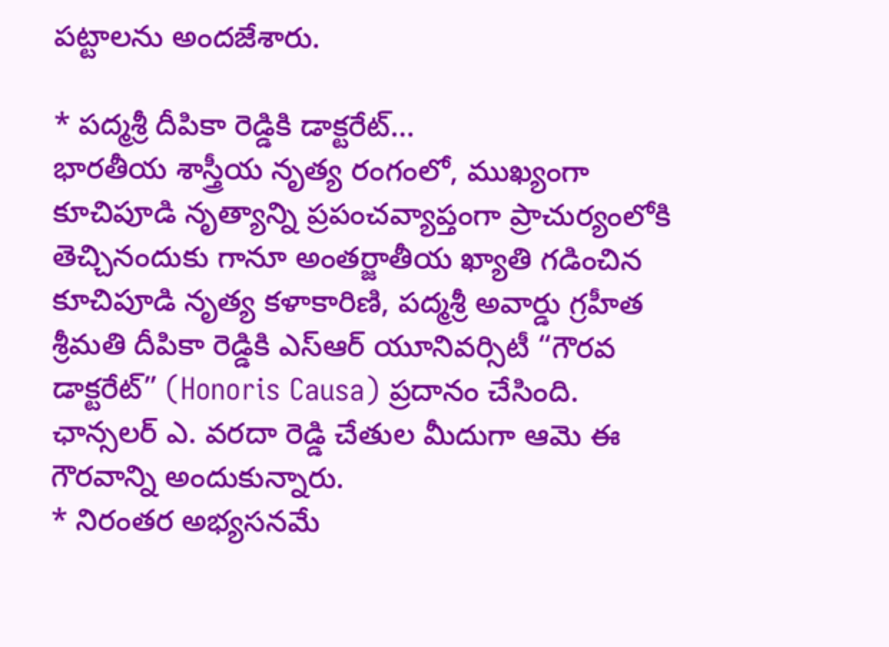పట్టాలను అందజేశారు.

* పద్మశ్రీ దీపికా రెడ్డికి డాక్టరేట్…
భారతీయ శాస్త్రీయ నృత్య రంగంలో, ముఖ్యంగా కూచిపూడి నృత్యాన్ని ప్రపంచవ్యాప్తంగా ప్రాచుర్యంలోకి తెచ్చినందుకు గానూ అంతర్జాతీయ ఖ్యాతి గడించిన కూచిపూడి నృత్య కళాకారిణి, పద్మశ్రీ అవార్డు గ్రహీత శ్రీమతి దీపికా రెడ్డికి ఎస్ఆర్ యూనివర్సిటీ “గౌరవ డాక్టరేట్” (Honoris Causa) ప్రదానం చేసింది. ఛాన్సలర్ ఎ. వరదా రెడ్డి చేతుల మీదుగా ఆమె ఈ గౌరవాన్ని అందుకున్నారు.
* నిరంతర అభ్యసనమే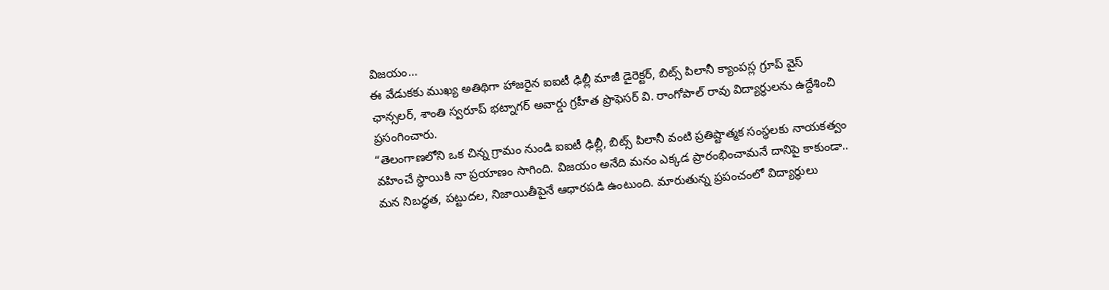విజయం…
ఈ వేడుకకు ముఖ్య అతిథిగా హాజరైన ఐఐటీ ఢిల్లీ మాజీ డైరెక్టర్, బిట్స్ పిలానీ క్యాంపస్ల గ్రూప్ వైస్ ఛాన్సలర్, శాంతి స్వరూప్ భట్నాగర్ అవార్డు గ్రహీత ప్రొఫెసర్ వి. రాంగోపాల్ రావు విద్యార్థులను ఉద్దేశించి ప్రసంగించారు.
“తెలంగాణలోని ఒక చిన్న గ్రామం నుండి ఐఐటీ ఢిల్లీ, బిట్స్ పిలానీ వంటి ప్రతిష్టాత్మక సంస్థలకు నాయకత్వం వహించే స్థాయికి నా ప్రయాణం సాగింది. విజయం అనేది మనం ఎక్కడ ప్రారంభించామనే దానిపై కాకుండా.. మన నిబద్ధత, పట్టుదల, నిజాయితీపైనే ఆధారపడి ఉంటుంది. మారుతున్న ప్రపంచంలో విద్యార్థులు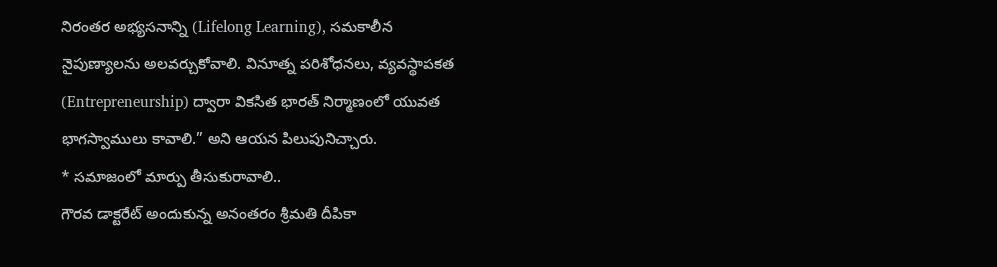నిరంతర అభ్యసనాన్ని (Lifelong Learning), సమకాలీన నైపుణ్యాలను అలవర్చుకోవాలి. వినూత్న పరిశోధనలు, వ్యవస్థాపకత (Entrepreneurship) ద్వారా వికసిత భారత్ నిర్మాణంలో యువత భాగస్వాములు కావాలి.” అని ఆయన పిలుపునిచ్చారు.
* సమాజంలో మార్పు తీసుకురావాలి..
గౌరవ డాక్టరేట్ అందుకున్న అనంతరం శ్రీమతి దీపికా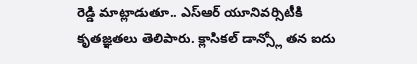రెడ్డి మాట్లాడుతూ.. ఎస్ఆర్ యూనివర్సిటీకి కృతజ్ఞతలు తెలిపారు. క్లాసికల్ డాన్స్లో తన ఐదు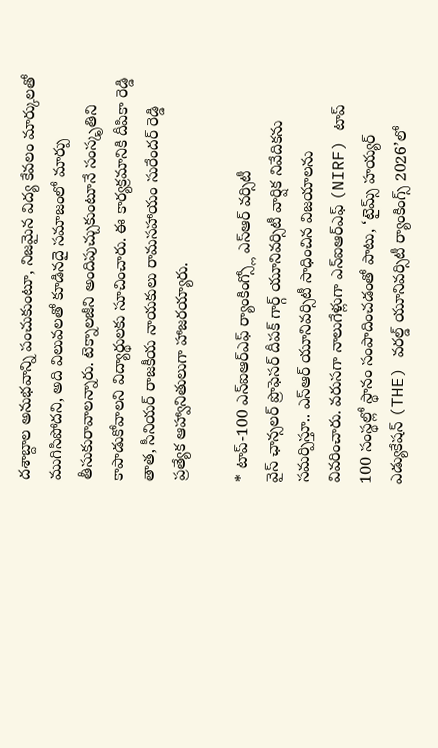దశాబ్దాల అనుభవాన్ని పంచుకుంటూ, నిజమైన విద్య కేవలం మార్కులతో ముగిసిపోదని, అది విలువలతో కూడినదై సమాజంలో మార్పు తీసుకురావాలన్నారు. టెక్నాలజీని అందిపుచ్చుకుంటూనే సంస్కృతిని కాపాడుకోవాలని విద్యార్థులకు సూచించారు. ఈ కార్యక్రమానికి దీపికా రెడ్డి తాత, సీనియర్ రాజకీయ నాయకులు రామసహాయం సురేందర్ రెడ్డి ప్రత్యేక ఆహ్వానితులుగా హాజరయ్యారు.

* టాప్-100 ఎన్ఐఆర్ఎఫ్ ర్యాంకింగ్స్లో ఎస్ఆర్ వర్సిటీ
వైస్ ఛాన్సలర్ ప్రొఫెసర్ దీపక్ గార్గ్ యూనివర్సిటీ వార్షిక నివేదికను సమర్పిస్తూ.. ఎస్ఆర్ యూనివర్సిటీ సాధించిన విజయాలను వివరించారు. వరుసగా నాలుగేళ్లుగా ఎన్ఐఆర్ఎఫ్ (NIRF) టాప్ 100 సంస్థల్లో స్థానం సంపాదించడంతో పాటు, ‘టైమ్స్ హయ్యర్ ఎడ్యుకేషన్ (THE) వరల్డ్ యూనివర్సిటీ ర్యాంకింగ్స్ 2026’లో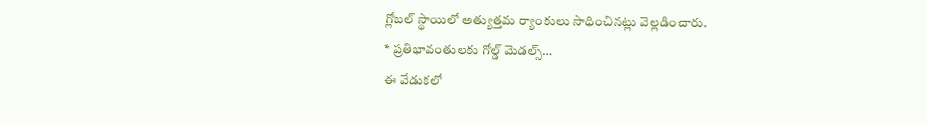గ్లోబల్ స్థాయిలో అత్యుత్తమ ర్యాంకులు సాధించినట్లు వెల్లడించారు.
* ప్రతిభావంతులకు గోల్డ్ మెడల్స్…
ఈ వేడుకలో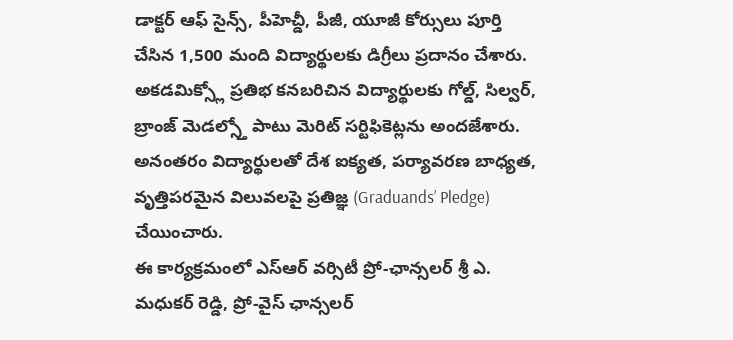డాక్టర్ ఆఫ్ సైన్స్, పీహెచ్డీ, పీజీ, యూజీ కోర్సులు పూర్తి చేసిన 1,500 మంది విద్యార్థులకు డిగ్రీలు ప్రదానం చేశారు. అకడమిక్స్లో ప్రతిభ కనబరిచిన విద్యార్థులకు గోల్డ్, సిల్వర్, బ్రాంజ్ మెడల్స్తో పాటు మెరిట్ సర్టిఫికెట్లను అందజేశారు. అనంతరం విద్యార్థులతో దేశ ఐక్యత, పర్యావరణ బాధ్యత, వృత్తిపరమైన విలువలపై ప్రతిజ్ఞ (Graduands’ Pledge) చేయించారు.
ఈ కార్యక్రమంలో ఎస్ఆర్ వర్సిటీ ప్రో-ఛాన్సలర్ శ్రీ ఎ. మధుకర్ రెడ్డి, ప్రో-వైస్ ఛాన్సలర్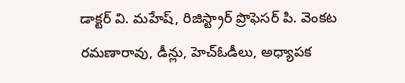డాక్టర్ వి. మహేష్, రిజిస్ట్రార్ ప్రొఫెసర్ పి. వెంకట రమణారావు, డీన్లు, హెచ్ఓడీలు, అధ్యాపక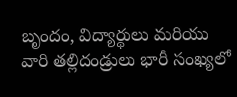బృందం, విద్యార్థులు మరియు వారి తల్లిదండ్రులు భారీ సంఖ్యలో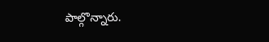పాల్గొన్నారు.